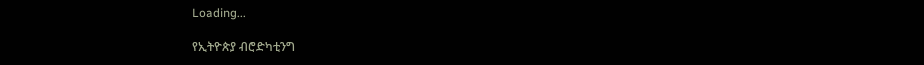Loading...

የኢትዮጵያ ብሮድካቲንግ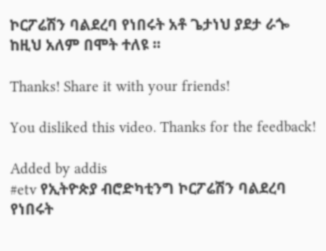ኮርፖሬሽን ባልደረባ የነበሩት አቶ ጌታነህ ያደታ ራጐ ከዚህ አለም በሞት ተለዩ ፡፡

Thanks! Share it with your friends!

You disliked this video. Thanks for the feedback!

Added by addis
#etv የኢትዮጵያ ብሮድካቲንግ ኮርፖሬሽን ባልደረባ የነበሩት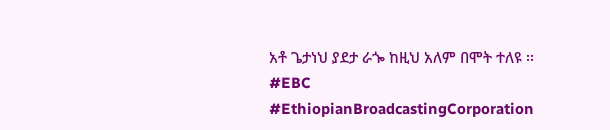አቶ ጌታነህ ያደታ ራጐ ከዚህ አለም በሞት ተለዩ ፡፡
#EBC
#EthiopianBroadcastingCorporation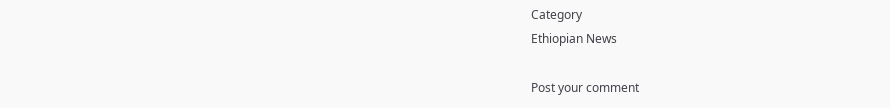Category
Ethiopian News

Post your comment